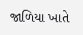જાળિયા ખાતે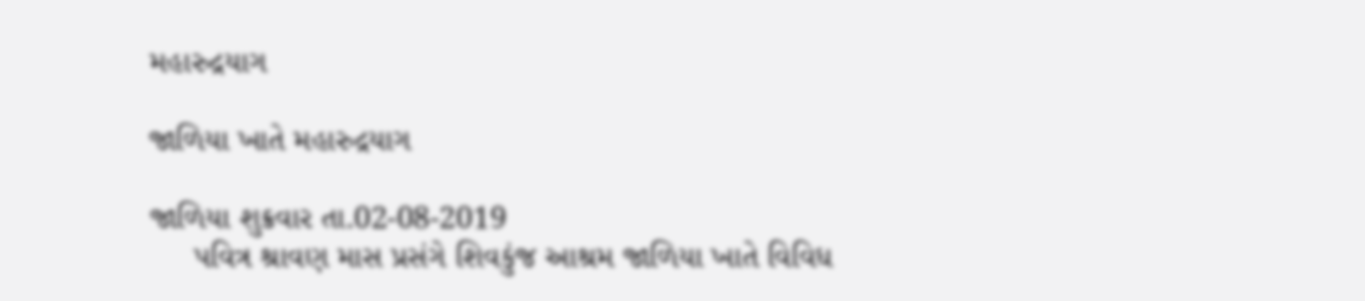મહારુદ્રયાગ

જાળિયા ખાતે મહારુદ્રયાગ

જાળિયા શુક્રવાર તા.02-08-2019
     પવિત્ર શ્રાવણ માસ પ્રસંગે શિવકુંજ આશ્રમ જાળિયા ખાતે વિવિધ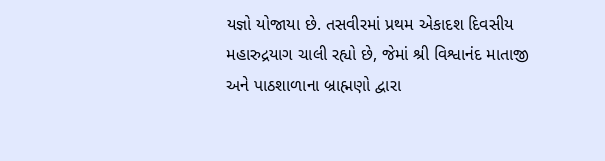યજ્ઞો યોજાયા છે. તસવીરમાં પ્રથમ એકાદશ દિવસીય મહારુદ્રયાગ ચાલી રહ્યો છે, જેમાં શ્રી વિશ્વાનંદ માતાજી અને પાઠશાળાના બ્રાહ્મણો દ્વારા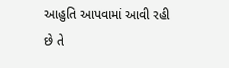આહુતિ આપવામાં આવી રહી છે તે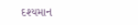દશ્યમાન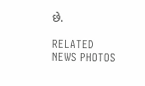છે.

RELATED NEWS PHOTOS